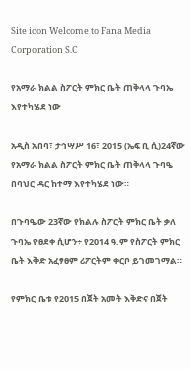Site icon Welcome to Fana Media Corporation S.C

የአማራ ክልል ስፖርት ምክር ቤት ጠቅላላ ጉባኤ እየተካሄደ ነው

አዲስ አበባ፣ ታኅሣሥ 16፣ 2015 (ኤፍ ቢ ሲ)24ኛው የአማራ ክልል ስፖርት ምክር ቤት ጠቅላላ ጉባዔ በባህር ዳር ከተማ እየተካሄደ ነው።

በጉባዔው 23ኛው የክልሉ ስፖርት ምክር ቤት ቃለ ጉባኤ የፀደቀ ሲሆን÷ የ2014 ዓ.ም የስፖርት ምክር ቤት እቅድ አፈፃፀም ሪፖርትም ቀርቦ ይገመገማል።

የምክር ቤቱ የ2015 በጀት አመት እቅድና በጀት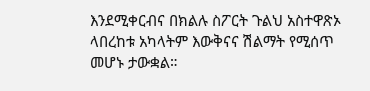እንደሚቀርብና በክልሉ ስፖርት ጉልህ አስተዋጽኦ ላበረከቱ አካላትም እውቅናና ሽልማት የሚሰጥ መሆኑ ታውቋል።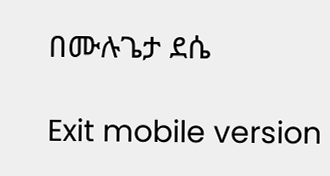በሙሉጌታ ደሴ

Exit mobile version